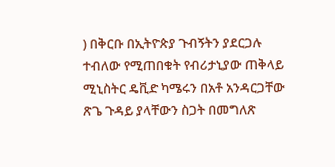) በቅርቡ በኢትዮጵያ ጉብኝትን ያደርጋሉ ተብለው የሚጠበቁት የብሪታኒያው ጠቅላይ ሚኒስትር ዴቪድ ካሜሩን በአቶ አንዳርጋቸው ጽጌ ጉዳይ ያላቸውን ስጋት በመግለጽ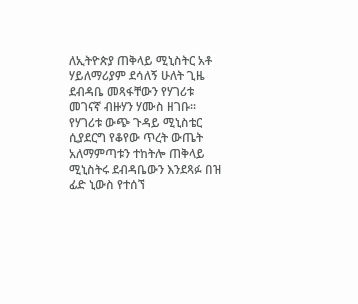ለኢትዮጵያ ጠቅላይ ሚኒስትር አቶ ሃይለማሪያም ደሳለኝ ሁለት ጊዜ ደብዳቤ መጻፋቸውን የሃገሪቱ መገናኛ ብዙሃን ሃሙስ ዘገቡ። የሃገሪቱ ውጭ ጉዳይ ሚኒስቴር ሲያደርግ የቆየው ጥረት ውጤት አለማምጣቱን ተከትሎ ጠቅላይ ሚኒስትሩ ደብዳቤውን እንደጻፉ በዝ ፊድ ኒውስ የተሰኘ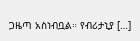ጋዜጣ አስነብቧል። የብሪታኒያ […]